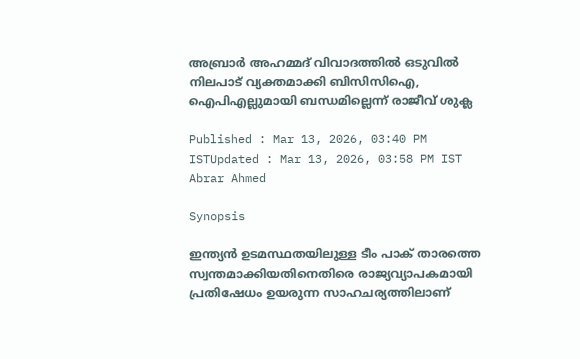അബ്രാർ അഹമ്മദ് വിവാദത്തിൽ ഒടുവില്‍ നിലപാട് വ്യക്തമാക്കി ബിസിസിഐ, ഐപിഎല്ലുമായി ബന്ധമില്ലെന്ന് രാജീവ് ശുക്ല

Published : Mar 13, 2026, 03:40 PM ISTUpdated : Mar 13, 2026, 03:58 PM IST
Abrar Ahmed

Synopsis

ഇന്ത്യൻ ഉടമസ്ഥതയിലുള്ള ടീം പാക് താരത്തെ സ്വന്തമാക്കിയതിനെതിരെ രാജ്യവ്യാപകമായി പ്രതിഷേധം ഉയരുന്ന സാഹചര്യത്തിലാണ്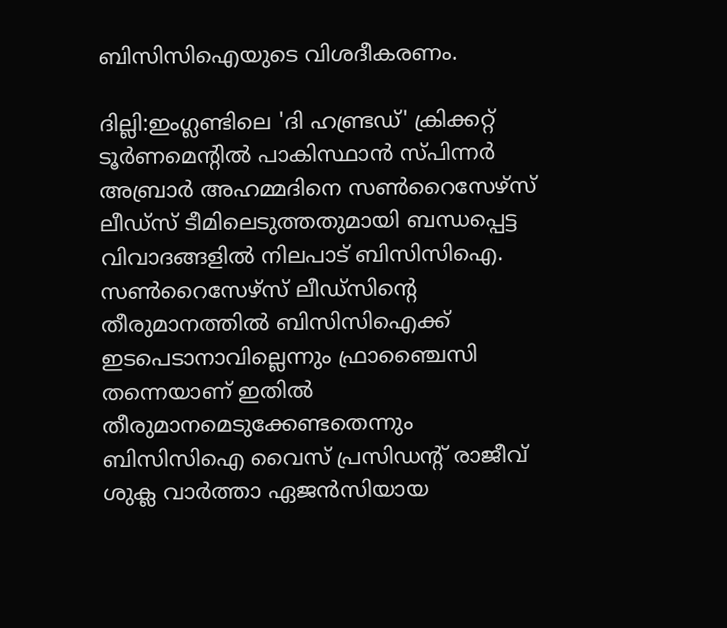ബിസിസിഐയുടെ വിശദീകരണം.

ദില്ലി:ഇംഗ്ലണ്ടിലെ 'ദി ഹണ്ട്രഡ്' ക്രിക്കറ്റ് ടൂർണമെന്‍റിൽ പാകിസ്ഥാൻ സ്പിന്നർ അബ്രാർ അഹമ്മദിനെ സണ്‍റൈസേഴ്സ് ലീഡ്സ് ടീമിലെടുത്തതുമായി ബന്ധപ്പെട്ട വിവാദങ്ങളിൽ നിലപാട് ബിസിസിഐ. സൺറൈസേഴ്സ് ലീഡ്‌സിന്‍റെ തീരുമാനത്തിൽ ബിസിസിഐക്ക് ഇടപെടാനാവില്ലെന്നും ഫ്രാഞ്ചൈസി തന്നെയാണ് ഇതിൽ തീരുമാനമെടുക്കേണ്ടതെന്നും ബിസിസിഐ വൈസ് പ്രസിഡന്‍റ് രാജീവ് ശുക്ല വാർത്താ ഏജൻസിയായ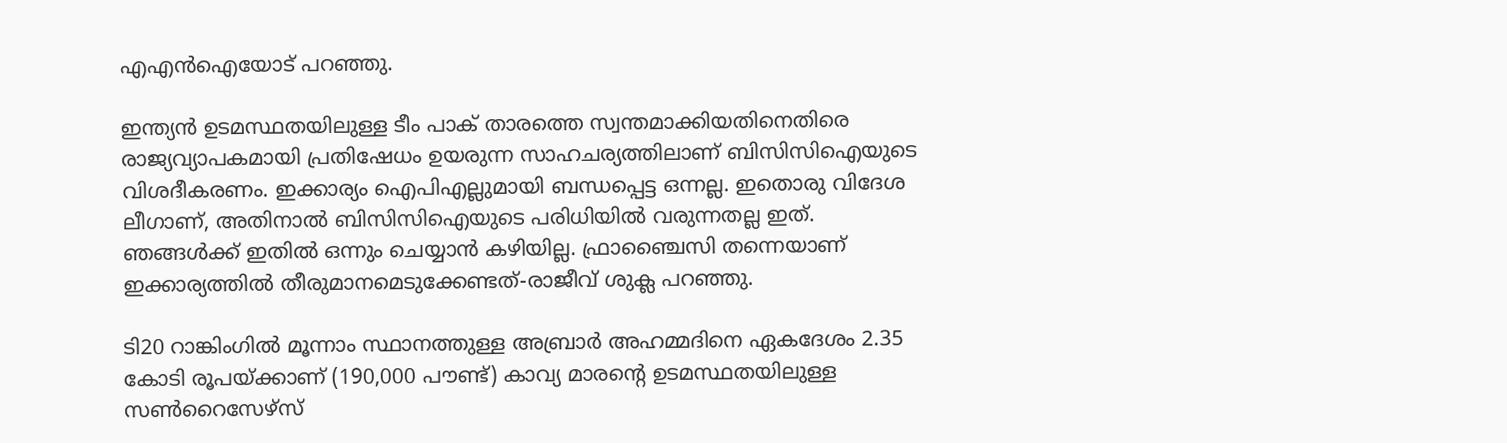എഎൻഐയോട് പറഞ്ഞു.

ഇന്ത്യൻ ഉടമസ്ഥതയിലുള്ള ടീം പാക് താരത്തെ സ്വന്തമാക്കിയതിനെതിരെ രാജ്യവ്യാപകമായി പ്രതിഷേധം ഉയരുന്ന സാഹചര്യത്തിലാണ് ബിസിസിഐയുടെ വിശദീകരണം. ഇക്കാര്യം ഐപിഎല്ലുമായി ബന്ധപ്പെട്ട ഒന്നല്ല. ഇതൊരു വിദേശ ലീഗാണ്, അതിനാൽ ബിസിസിഐയുടെ പരിധിയിൽ വരുന്നതല്ല ഇത്. ഞങ്ങൾക്ക് ഇതിൽ ഒന്നും ചെയ്യാൻ കഴിയില്ല. ഫ്രാഞ്ചൈസി തന്നെയാണ് ഇക്കാര്യത്തിൽ തീരുമാനമെടുക്കേണ്ടത്-രാജീവ് ശുക്ല പറഞ്ഞു.

ടി20 റാങ്കിംഗിൽ മൂന്നാം സ്ഥാനത്തുള്ള അബ്രാർ അഹമ്മദിനെ ഏകദേശം 2.35 കോടി രൂപയ്ക്കാണ് (190,000 പൗണ്ട്) കാവ്യ മാരന്‍റെ ഉടമസ്ഥതയിലുള്ള സണ്‍റൈസേഴ്സ്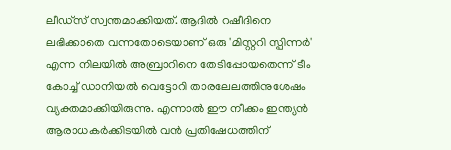ലീഡ്സ് സ്വന്തമാക്കിയത്. ആദിൽ റഷീദിനെ ലഭിക്കാതെ വന്നതോടെയാണ് ഒരു 'മിസ്റ്ററി സ്പിന്നർ' എന്ന നിലയിൽ അബ്രാറിനെ തേടിപ്പോയതെന്ന് ടീം കോച്ച് ഡാനിയൽ വെട്ടോറി താരലേലത്തിനുശേഷം വ്യക്തമാക്കിയിരുന്നു. എന്നാൽ ഈ നീക്കം ഇന്ത്യൻ ആരാധകർക്കിടയിൽ വൻ പ്രതിഷേധത്തിന്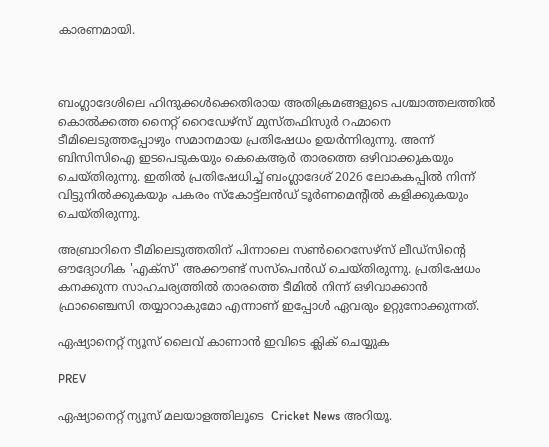കാരണമായി.



ബംഗ്ലാദേശിലെ ഹിന്ദുക്കൾക്കെതിരായ അതിക്രമങ്ങളുടെ പശ്ചാത്തലത്തിൽ കൊൽക്കത്ത നൈറ്റ് റൈഡേഴ്‌സ് മുസ്തഫിസുർ റഹ്മാനെ ടീമിലെടുത്തപ്പോഴും സമാനമായ പ്രതിഷേധം ഉയർന്നിരുന്നു. അന്ന് ബിസിസിഐ ഇടപെടുകയും കെകെആർ താരത്തെ ഒഴിവാക്കുകയും ചെയ്തിരുന്നു. ഇതിൽ പ്രതിഷേധിച്ച് ബംഗ്ലാദേശ് 2026 ലോകകപ്പിൽ നിന്ന് വിട്ടുനിൽക്കുകയും പകരം സ്കോട്ട്‌ലൻഡ് ടൂർണമെന്‍റിൽ കളിക്കുകയും ചെയ്തിരുന്നു.

അബ്രാറിനെ ടീമിലെടുത്തതിന് പിന്നാലെ സൺറൈസേഴ്സ് ലീഡ്‌സിന്‍റെ ഔദ്യോഗിക 'എക്സ്' അക്കൗണ്ട് സസ്പെൻഡ് ചെയ്തിരുന്നു. പ്രതിഷേധം കനക്കുന്ന സാഹചര്യത്തിൽ താരത്തെ ടീമിൽ നിന്ന് ഒഴിവാക്കാൻ ഫ്രാഞ്ചൈസി തയ്യാറാകുമോ എന്നാണ് ഇപ്പോൾ ഏവരും ഉറ്റുനോക്കുന്നത്.

ഏഷ്യാനെറ്റ് ന്യൂസ് ലൈവ് കാണാന്‍ ഇവിടെ ക്ലിക് ചെയ്യുക

PREV

ഏഷ്യാനെറ്റ് ന്യൂസ് മലയാളത്തിലൂടെ  Cricket News അറിയൂ.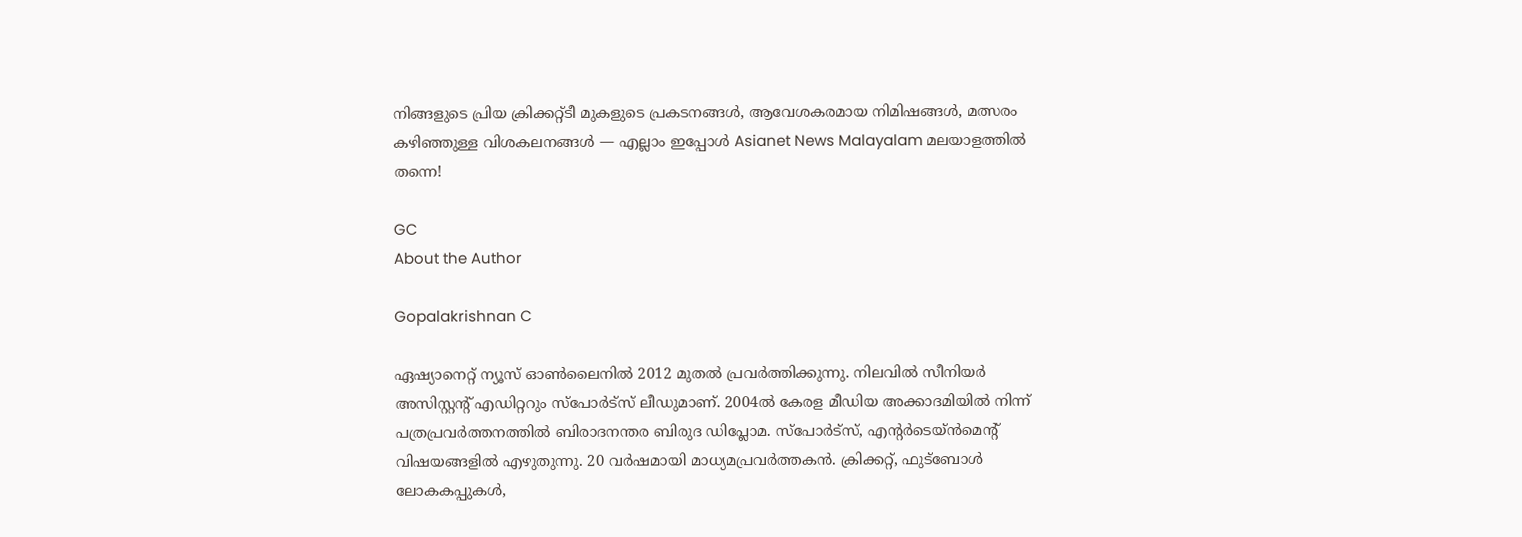നിങ്ങളുടെ പ്രിയ ക്രിക്കറ്റ്ടീ മുകളുടെ പ്രകടനങ്ങൾ, ആവേശകരമായ നിമിഷങ്ങൾ, മത്സരം കഴിഞ്ഞുള്ള വിശകലനങ്ങൾ — എല്ലാം ഇപ്പോൾ Asianet News Malayalam മലയാളത്തിൽ തന്നെ!

GC
About the Author

Gopalakrishnan C

ഏഷ്യാനെറ്റ് ന്യൂസ് ഓണ്‍ലൈനില്‍ 2012 മുതല്‍ പ്രവര്‍ത്തിക്കുന്നു. നിലവില്‍ സീനിയര്‍ അസിസ്റ്റന്‍റ് എഡിറ്ററും സ്പോർട്സ് ലീഡുമാണ്. 2004ൽ കേരള മീഡിയ അക്കാദമിയില്‍ നിന്ന് പത്രപ്രവര്‍ത്തനത്തില്‍ ബിരാദനന്തര ബിരുദ ഡിപ്ലോമ. സ്പോര്‍ട്സ്, എന്‍റര്‍ടെയ്ൻമെന്‍റ് വിഷയങ്ങളില്‍ എഴുതുന്നു. 20 വര്‍ഷമായി മാധ്യമപ്രവര്‍ത്തകൻ. ക്രിക്കറ്റ്, ഫുട്ബോള്‍ ലോകകപ്പുകൾ,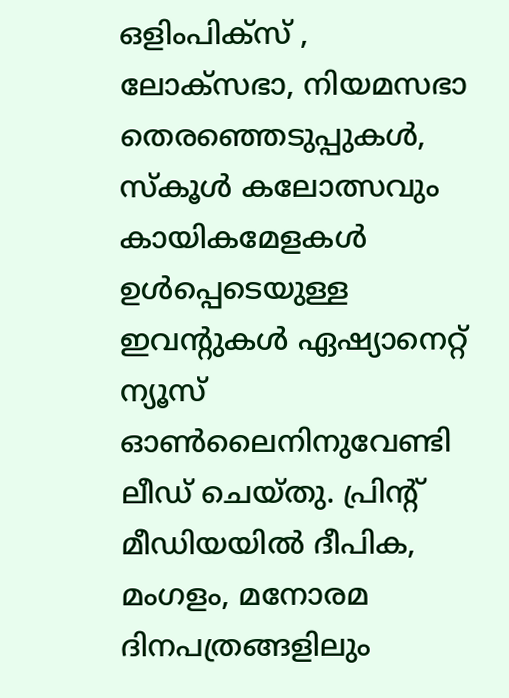ഒളിംപിക്സ് , ലോക്സഭാ, നിയമസഭാ തെരഞ്ഞെടുപ്പുകള്‍, സ്കൂള്‍ കലോത്സവും കായികമേളകള്‍ ഉള്‍പ്പെടെയുള്ള ഇവന്‍റുകള്‍ ഏഷ്യാനെറ്റ് ന്യൂസ് ഓണ്‍ലൈനിനുവേണ്ടി ലീഡ് ചെയ്തു. പ്രിന്‍റ് മീഡിയയില്‍ ദീപിക, മംഗളം, മനോരമ ദിനപത്രങ്ങളിലും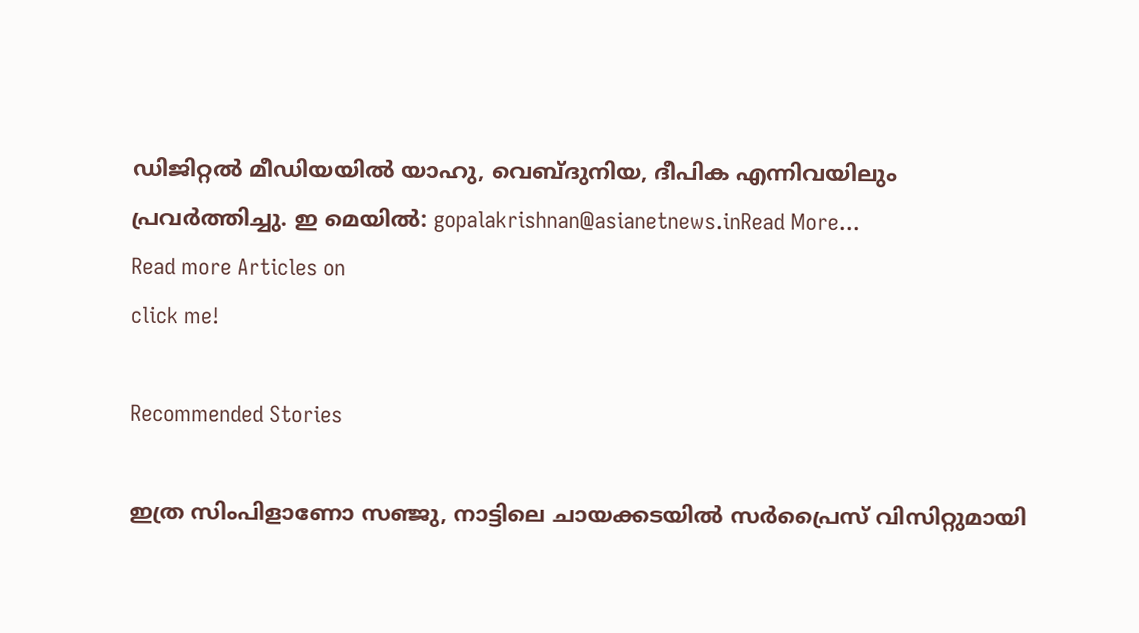ഡിജിറ്റൽ മീഡിയയില്‍ യാഹു, വെബ്ദുനിയ, ദീപിക എന്നിവയിലും പ്രവര്‍ത്തിച്ചു. ഇ മെയില്‍: gopalakrishnan@asianetnews.inRead More...
Read more Articles on
click me!

Recommended Stories

ഇത്ര സിംപിളാണോ സഞ്ജു, നാട്ടിലെ ചായക്കടയിൽ സര്‍പ്രൈസ് വിസിറ്റുമായി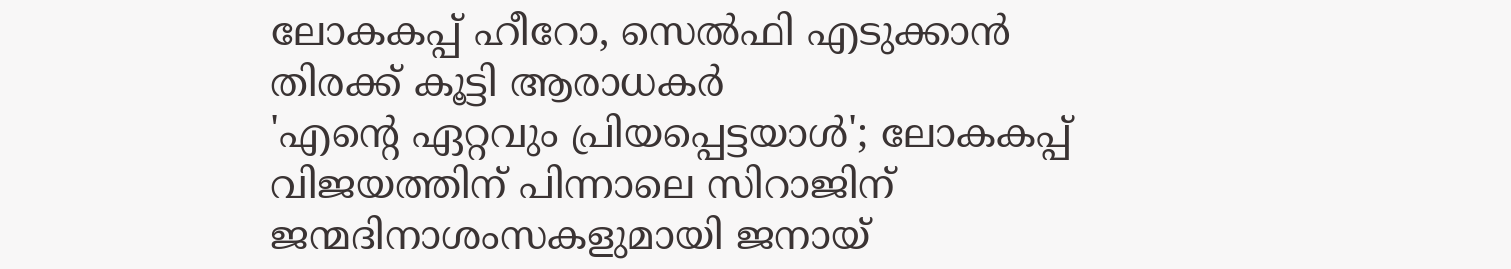ലോകകപ്പ് ഹീറോ, സെൽഫി എടുക്കാൻ തിരക്ക് കൂട്ടി ആരാധകർ
'എന്‍റെ ഏറ്റവും പ്രിയപ്പെട്ടയാൾ'; ലോകകപ്പ് വിജയത്തിന് പിന്നാലെ സിറാജിന് ജന്മദിനാശംസകളുമായി ജനായ്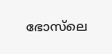ഭോസ്‌ലെ